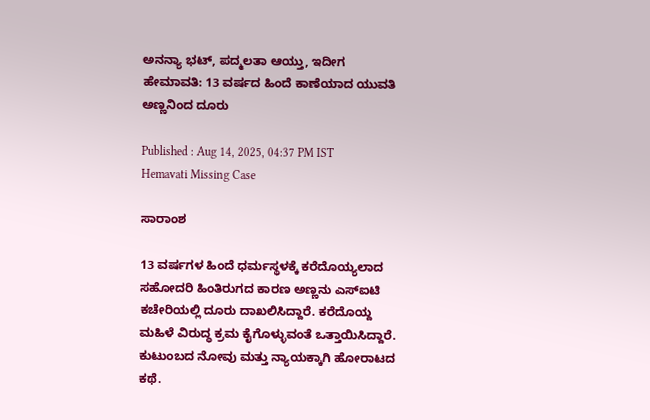ಅನನ್ಯಾ ಭಟ್, ಪದ್ಮಲತಾ ಆಯ್ತು, ಇದೀಗ ಹೇಮಾವತಿ: 13 ವರ್ಷದ ಹಿಂದೆ ಕಾಣೆಯಾದ ಯುವತಿ ಅಣ್ಣನಿಂದ ದೂರು

Published : Aug 14, 2025, 04:37 PM IST
Hemavati Missing Case

ಸಾರಾಂಶ

13 ವರ್ಷಗಳ ಹಿಂದೆ ಧರ್ಮಸ್ಥಳಕ್ಕೆ ಕರೆದೊಯ್ಯಲಾದ ಸಹೋದರಿ ಹಿಂತಿರುಗದ ಕಾರಣ ಅಣ್ಣನು ಎಸ್ಐಟಿ ಕಚೇರಿಯಲ್ಲಿ ದೂರು ದಾಖಲಿಸಿದ್ದಾರೆ. ಕರೆದೊಯ್ದ ಮಹಿಳೆ ವಿರುದ್ಧ ಕ್ರಮ ಕೈಗೊಳ್ಳುವಂತೆ ಒತ್ತಾಯಿಸಿದ್ದಾರೆ. ಕುಟುಂಬದ ನೋವು ಮತ್ತು ನ್ಯಾಯಕ್ಕಾಗಿ ಹೋರಾಟದ ಕಥೆ.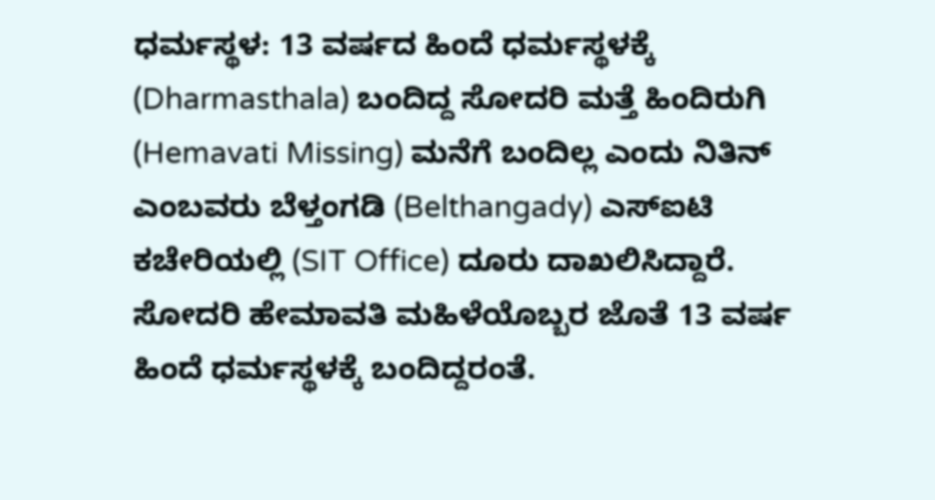ಧರ್ಮಸ್ಥಳ: 13 ವರ್ಷದ ಹಿಂದೆ ಧರ್ಮಸ್ಥಳಕ್ಕೆ (Dharmasthala) ಬಂದಿದ್ದ ಸೋದರಿ ಮತ್ತೆ ಹಿಂದಿರುಗಿ (Hemavati Missing) ಮನೆಗೆ ಬಂದಿಲ್ಲ ಎಂದು ನಿತಿನ್ ಎಂಬವರು ಬೆಳ್ತಂಗಡಿ (Belthangady) ಎಸ್ಐಟಿ ಕಚೇರಿಯಲ್ಲಿ (SIT Office) ದೂರು ದಾಖಲಿಸಿದ್ದಾರೆ. ಸೋದರಿ ಹೇಮಾವತಿ ಮಹಿಳೆಯೊಬ್ಬರ ಜೊತೆ 13 ವರ್ಷ ಹಿಂದೆ ಧರ್ಮಸ್ಥಳಕ್ಕೆ ಬಂದಿದ್ದರಂತೆ.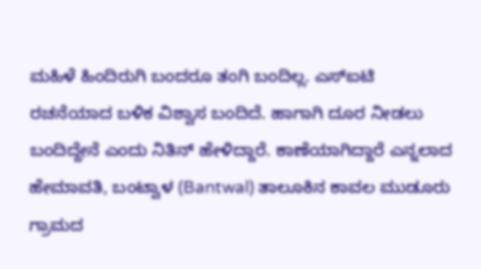ಮಹಿಳೆ ಹಿಂದಿರುಗಿ ಬಂದರೂ ತಂಗಿ ಬಂದಿಲ್ಲ. ಎಸ್ಐಟಿ ರಚನೆಯಾದ ಬಳಿಕ ವಿಶ್ವಾಸ ಬಂದಿದೆ. ಹಾಗಾಗಿ ದೂರ ನೀಡಲು ಬಂದಿದ್ದೇನೆ ಎಂದು ನಿತಿನ್ ಹೇಳಿದ್ದಾರೆ. ಕಾಣೆಯಾಗಿದ್ದಾರೆ ಎನ್ನಲಾದ ಹೇಮಾವತಿ, ಬಂಟ್ವಾಳ (Bantwal) ತಾಲೂಕಿನ ಕಾವಲ ಮುಡೂರು ಗ್ರಾಮದ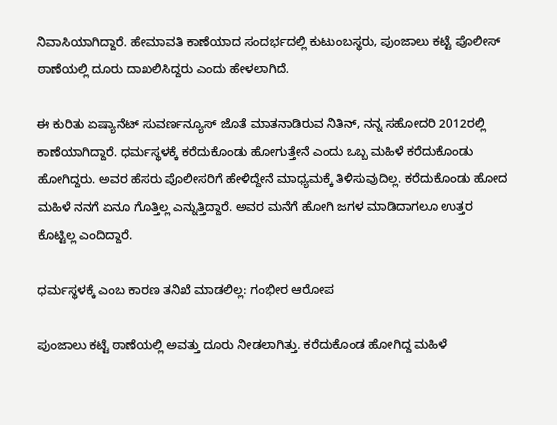ನಿವಾಸಿಯಾಗಿದ್ದಾರೆ. ಹೇಮಾವತಿ ಕಾಣೆಯಾದ ಸಂದರ್ಭದಲ್ಲಿ ಕುಟುಂಬಸ್ಥರು, ಪುಂಜಾಲು ಕಟ್ಟೆ ಪೊಲೀಸ್ ಠಾಣೆಯಲ್ಲಿ ದೂರು ದಾಖಲಿಸಿದ್ದರು ಎಂದು ಹೇಳಲಾಗಿದೆ.

ಈ ಕುರಿತು ಏಷ್ಯಾನೆಟ್ ಸುವರ್ಣನ್ಯೂಸ್ ಜೊತೆ ಮಾತನಾಡಿರುವ ನಿತಿನ್, ನನ್ನ ಸಹೋದರಿ 2012ರಲ್ಲಿ ಕಾಣೆಯಾಗಿದ್ದಾರೆ. ಧರ್ಮಸ್ಥಳಕ್ಕೆ ಕರೆದುಕೊಂಡು ಹೋಗುತ್ತೇನೆ ಎಂದು ಒಬ್ಬ ಮಹಿಳೆ ಕರೆದುಕೊಂಡು ಹೋಗಿದ್ದರು. ಅವರ ಹೆಸರು ಪೊಲೀಸರಿಗೆ ಹೇಳಿದ್ದೇನೆ ಮಾಧ್ಯಮಕ್ಕೆ ತಿಳಿಸುವುದಿಲ್ಲ. ಕರೆದುಕೊಂಡು ಹೋದ ಮಹಿಳೆ ನನಗೆ ಏನೂ ಗೊತ್ತಿಲ್ಲ ಎನ್ನುತ್ತಿದ್ದಾರೆ. ಅವರ ಮನೆಗೆ ಹೋಗಿ ಜಗಳ ಮಾಡಿದಾಗಲೂ ಉತ್ತರ ಕೊಟ್ಟಿಲ್ಲ ಎಂದಿದ್ದಾರೆ.

ಧರ್ಮಸ್ಥಳಕ್ಕೆ ಎಂಬ ಕಾರಣ ತನಿಖೆ ಮಾಡಲಿಲ್ಲ: ಗಂಭೀರ ಆರೋಪ

ಪುಂಜಾಲು ಕಟ್ಟೆ ಠಾಣೆಯಲ್ಲಿ ಅವತ್ತು ದೂರು ನೀಡಲಾಗಿತ್ತು. ಕರೆದುಕೊಂಡ ಹೋಗಿದ್ದ ಮಹಿಳೆ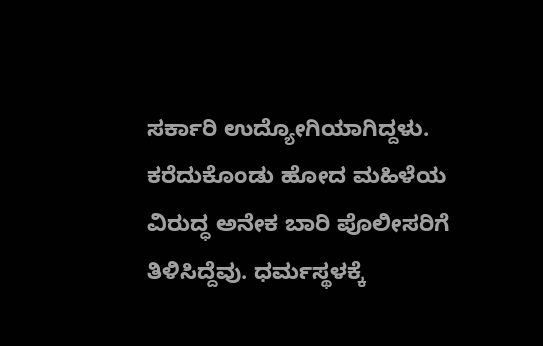ಸರ್ಕಾರಿ ಉದ್ಯೋಗಿಯಾಗಿದ್ದಳು. ಕರೆದುಕೊಂಡು ಹೋದ ಮಹಿಳೆಯ ವಿರುದ್ಧ ಅನೇಕ ಬಾರಿ ಪೊಲೀಸರಿಗೆ ತಿಳಿಸಿದ್ದೆವು. ಧರ್ಮಸ್ಥಳಕ್ಕೆ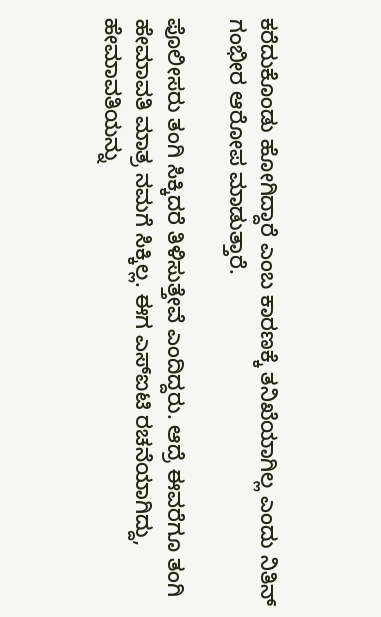ಕರೆದುಕೊಂಡು ಹೋಗಿದ್ದಾರೆ ಎಂಬ ಕಾರಣಕ್ಕೆ ತನಿಖೆಯಾಗಿಲ್ಲ ಎಂದು ನಿತಿನ್ ಗಂಭೀರ ಆರೋಪ ಮಾಡುತ್ತಾರೆ.

ಪೊಲೀಸರು ತಂಗಿ ಸಿಕ್ಕಿದರೆ ತಿಳಿಸುತ್ತೇವೆ ಎಂದಿದ್ದರು. ಆದ್ರೆ ಈವರೆಗೂ ತಂಗಿ ಹೇಮಾವತಿ ಮಾತ್ರ ನಮಗೆ ಸಿಕ್ಕಿಲ್ಲ. ಈಗ ಎಸ್‌ಐಟಿ ರಚನೆಯಾಗಿದ್ದು, ಹೇಮಾವತಿಯನ್ನು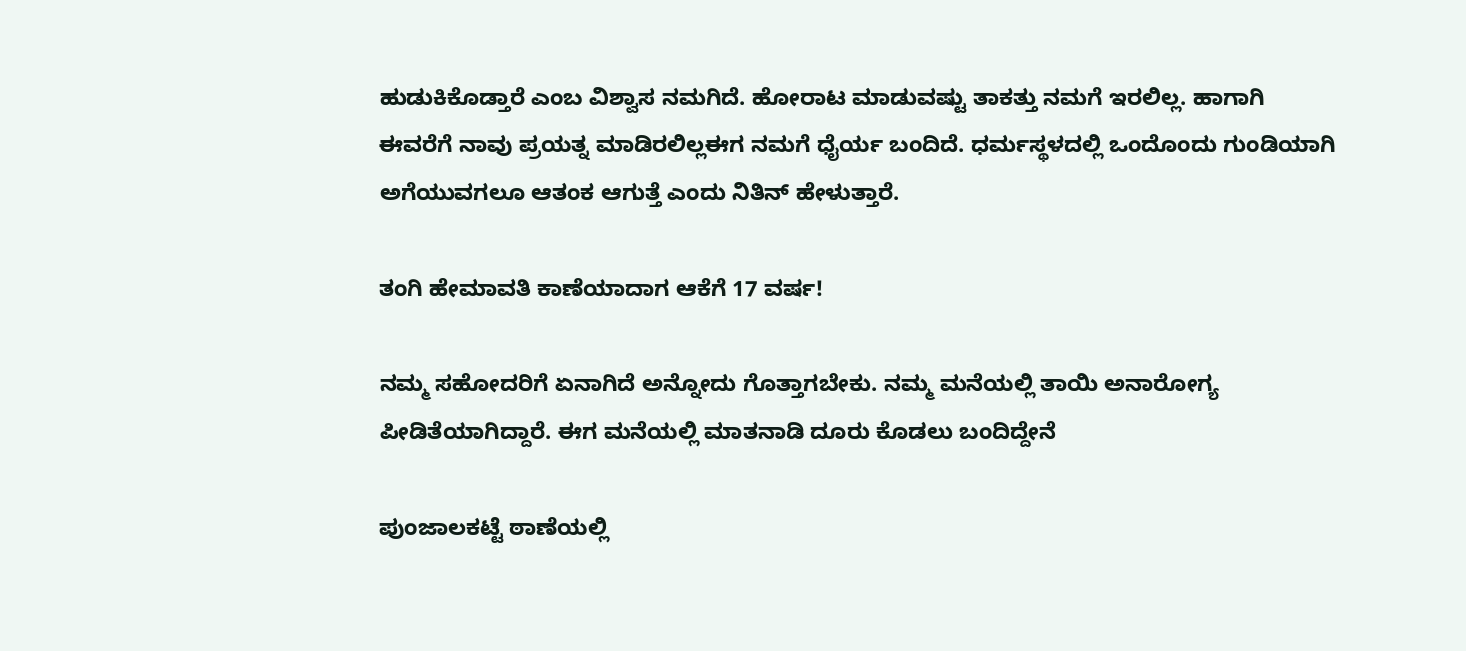ಹುಡುಕಿಕೊಡ್ತಾರೆ ಎಂಬ ವಿಶ್ವಾಸ ನಮಗಿದೆ. ಹೋರಾಟ ಮಾಡುವಷ್ಟು ತಾಕತ್ತು ನಮಗೆ ಇರಲಿಲ್ಲ. ಹಾಗಾಗಿ ಈವರೆಗೆ ನಾವು ಪ್ರಯತ್ನ ಮಾಡಿರಲಿಲ್ಲಈಗ ನಮಗೆ ಧೈರ್ಯ ಬಂದಿದೆ. ಧರ್ಮಸ್ಥಳದಲ್ಲಿ ಒಂದೊಂದು ಗುಂಡಿಯಾಗಿ ಅಗೆಯುವಗಲೂ ಆತಂಕ ಆಗುತ್ತೆ ಎಂದು ನಿತಿನ್ ಹೇಳುತ್ತಾರೆ.

ತಂಗಿ ಹೇಮಾವತಿ ಕಾಣೆಯಾದಾಗ ಆಕೆಗೆ 17 ವರ್ಷ!

ನಮ್ಮ ಸಹೋದರಿಗೆ ಏನಾಗಿದೆ ಅನ್ನೋದು ಗೊತ್ತಾಗಬೇಕು. ನಮ್ಮ ಮನೆಯಲ್ಲಿ ತಾಯಿ ಅನಾರೋಗ್ಯ ಪೀಡಿತೆಯಾಗಿದ್ದಾರೆ. ಈಗ ಮನೆಯಲ್ಲಿ ಮಾತನಾಡಿ ದೂರು ಕೊಡಲು ಬಂದಿದ್ದೇನೆ

ಪುಂಜಾಲಕಟ್ಟೆ ಠಾಣೆಯಲ್ಲಿ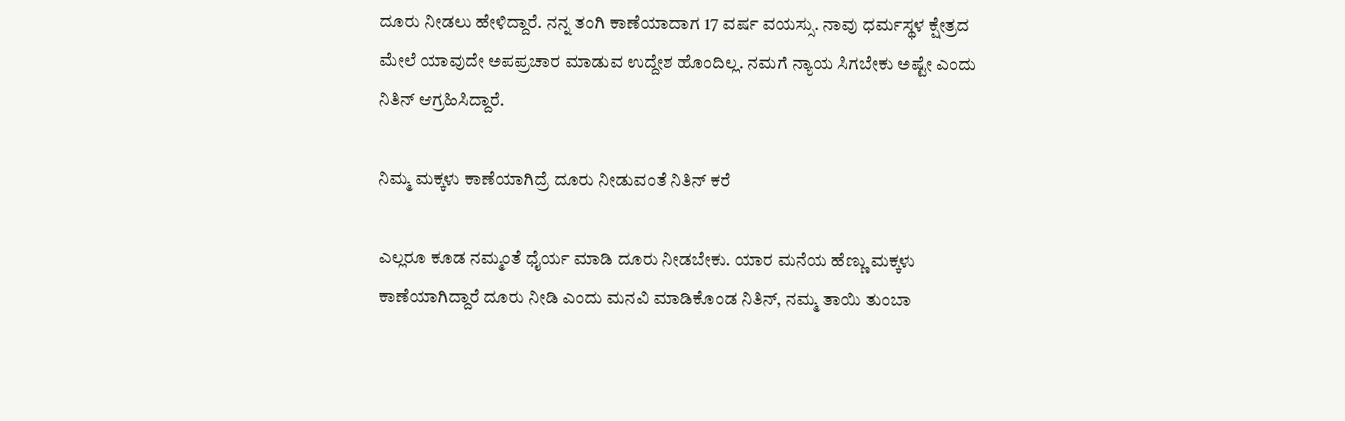ದೂರು ನೀಡಲು ಹೇಳಿದ್ದಾರೆ. ನನ್ನ ತಂಗಿ ಕಾಣೆಯಾದಾಗ 17 ವರ್ಷ ವಯಸ್ಸು. ನಾವು ಧರ್ಮಸ್ಥಳ ಕ್ಷೇತ್ರದ ಮೇಲೆ ಯಾವುದೇ ಅಪಪ್ರಚಾರ ಮಾಡುವ ಉದ್ದೇಶ ಹೊಂದಿಲ್ಲ. ನಮಗೆ ನ್ಯಾಯ ಸಿಗಬೇಕು ಅಷ್ಟೇ ಎಂದು ನಿತಿನ್ ಆಗ್ರಹಿಸಿದ್ದಾರೆ.

ನಿಮ್ಮ ಮಕ್ಕಳು ಕಾಣೆಯಾಗಿದ್ರೆ ದೂರು ನೀಡುವಂತೆ ನಿತಿನ್ ಕರೆ

ಎಲ್ಲರೂ ಕೂಡ ನಮ್ಮಂತೆ ಧೈರ್ಯ ಮಾಡಿ ದೂರು ನೀಡಬೇಕು. ಯಾರ ಮನೆಯ ಹೆಣ್ಣು ಮಕ್ಕಳು ಕಾಣೆಯಾಗಿದ್ದಾರೆ ದೂರು ನೀಡಿ ಎಂದು ಮನವಿ ಮಾಡಿಕೊಂಡ ನಿತಿನ್, ನಮ್ಮ ತಾಯಿ ತುಂಬಾ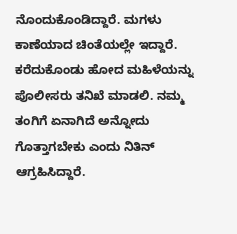ನೊಂದುಕೊಂಡಿದ್ದಾರೆ. ಮಗಳು ಕಾಣೆಯಾದ ಚಿಂತೆಯಲ್ಲೇ ಇದ್ದಾರೆ. ಕರೆದುಕೊಂಡು ಹೋದ ಮಹಿಳೆಯನ್ನು ಪೊಲೀಸರು ತನಿಖೆ ಮಾಡಲಿ. ನಮ್ಮ ತಂಗಿಗೆ ಏನಾಗಿದೆ ಅನ್ನೋದು ಗೊತ್ತಾಗಬೇಕು ಎಂದು ನಿತಿನ್ ಆಗ್ರಹಿಸಿದ್ದಾರೆ.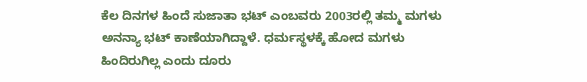ಕೆಲ ದಿನಗಳ ಹಿಂದೆ ಸುಜಾತಾ ಭಟ್ ಎಂಬವರು 2003ರಲ್ಲಿ ತಮ್ಮ ಮಗಳು ಅನನ್ಯಾ ಭಟ್ ಕಾಣೆಯಾಗಿದ್ದಾಳೆ. ಧರ್ಮಸ್ಥಳಕ್ಕೆ ಹೋದ ಮಗಳು ಹಿಂದಿರುಗಿಲ್ಲ ಎಂದು ದೂರು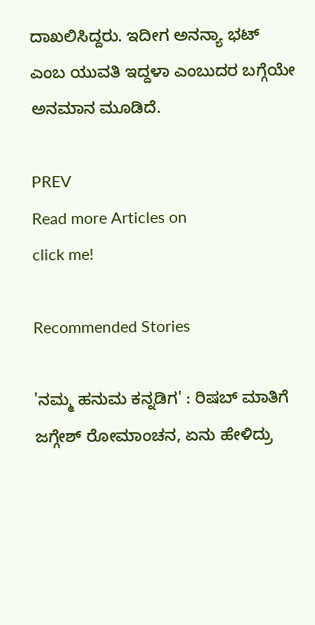ದಾಖಲಿಸಿದ್ದರು. ಇದೀಗ ಅನನ್ಯಾ ಭಟ್ ಎಂಬ ಯುವತಿ ಇದ್ದಳಾ ಎಂಬುದರ ಬಗ್ಗೆಯೇ ಅನಮಾನ ಮೂಡಿದೆ.

PREV
Read more Articles on
click me!

Recommended Stories

'ನಮ್ಮ ಹನುಮ ಕನ್ನಡಿಗ' : ರಿಷಬ್ ಮಾತಿಗೆ ಜಗ್ಗೇಶ್ ರೋಮಾಂಚನ, ಏನು ಹೇಳಿದ್ರು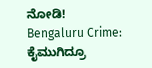ನೋಡಿ!
Bengaluru Crime: ಕೈಮುಗಿದ್ರೂ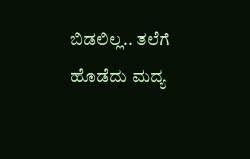ಬಿಡಲಿಲ್ಲ.. ತಲೆಗೆ ಹೊಡೆದು ಮದ್ಯ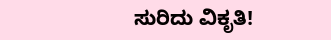ಸುರಿದು ವಿಕೃತಿ!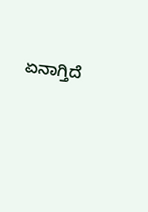ಏನಾಗ್ತಿದೆ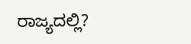ರಾಜ್ಯದಲ್ಲಿ?